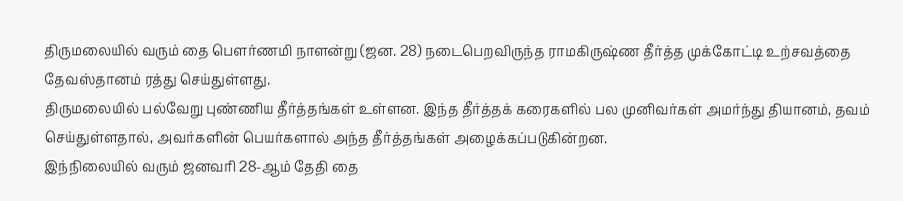திருமலையில் வரும் தை பெளர்ணமி நாளன்று (ஜன. 28) நடைபெறவிருந்த ராமகிருஷ்ண தீர்த்த முக்கோட்டி உற்சவத்தை தேவஸ்தானம் ரத்து செய்துள்ளது.
திருமலையில் பல்வேறு புண்ணிய தீர்த்தங்கள் உள்ளன. இந்த தீர்த்தக் கரைகளில் பல முனிவர்கள் அமர்ந்து தியானம், தவம் செய்துள்ளதால், அவர்களின் பெயர்களால் அந்த தீர்த்தங்கள் அழைக்கப்படுகின்றன.
இந்நிலையில் வரும் ஜனவரி 28-ஆம் தேதி தை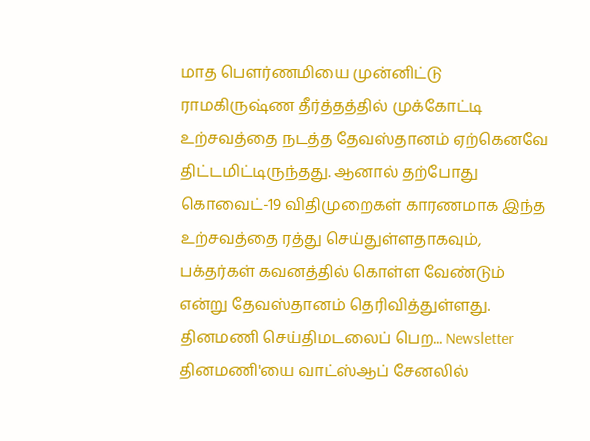மாத பெளர்ணமியை முன்னிட்டு ராமகிருஷ்ண தீர்த்தத்தில் முக்கோட்டி உற்சவத்தை நடத்த தேவஸ்தானம் ஏற்கெனவே திட்டமிட்டிருந்தது. ஆனால் தற்போது கொவைட்-19 விதிமுறைகள் காரணமாக இந்த உற்சவத்தை ரத்து செய்துள்ளதாகவும், பக்தர்கள் கவனத்தில் கொள்ள வேண்டும் என்று தேவஸ்தானம் தெரிவித்துள்ளது.
தினமணி செய்திமடலைப் பெற... Newsletter
தினமணி'யை வாட்ஸ்ஆப் சேனலில்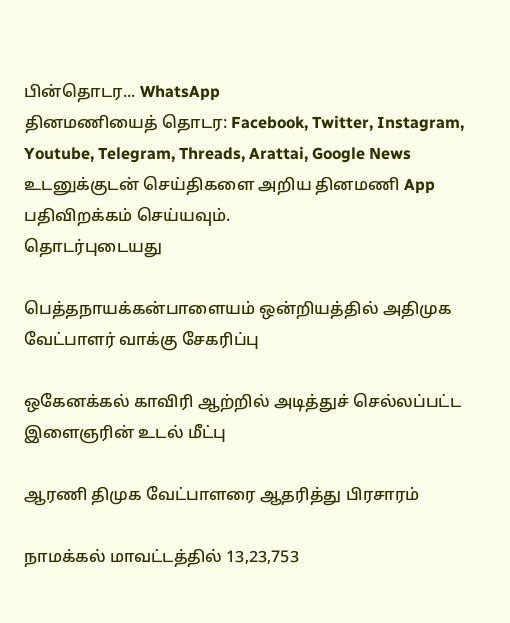பின்தொடர... WhatsApp
தினமணியைத் தொடர: Facebook, Twitter, Instagram, Youtube, Telegram, Threads, Arattai, Google News
உடனுக்குடன் செய்திகளை அறிய தினமணி App பதிவிறக்கம் செய்யவும்.
தொடர்புடையது

பெத்தநாயக்கன்பாளையம் ஒன்றியத்தில் அதிமுக வேட்பாளர் வாக்கு சேகரிப்பு

ஒகேனக்கல் காவிரி ஆற்றில் அடித்துச் செல்லப்பட்ட இளைஞரின் உடல் மீட்பு

ஆரணி திமுக வேட்பாளரை ஆதரித்து பிரசாரம்

நாமக்கல் மாவட்டத்தில் 13,23,753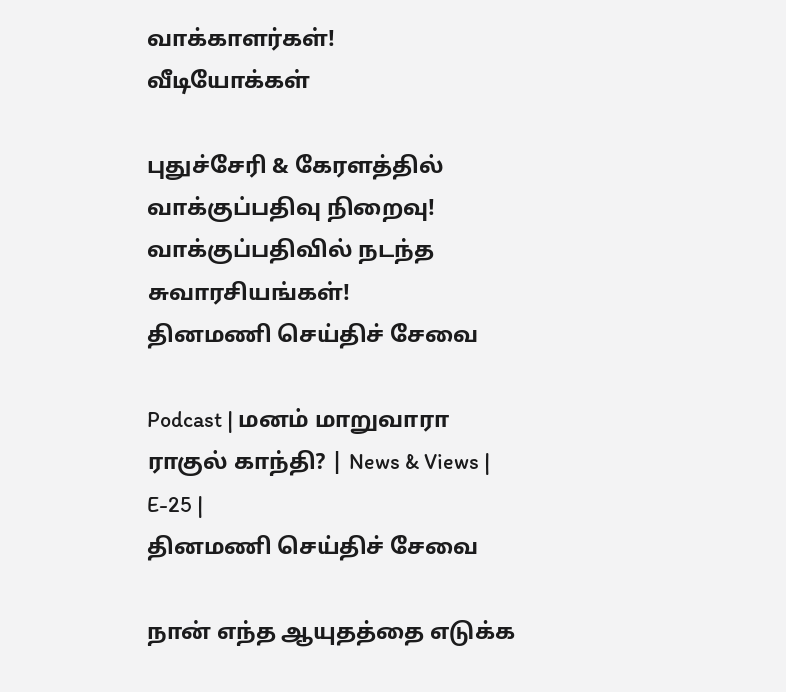வாக்காளர்கள்!
வீடியோக்கள்

புதுச்சேரி & கேரளத்தில் வாக்குப்பதிவு நிறைவு! வாக்குப்பதிவில் நடந்த சுவாரசியங்கள்!
தினமணி செய்திச் சேவை

Podcast | மனம் மாறுவாரா ராகுல் காந்தி? | News & Views | E-25 |
தினமணி செய்திச் சேவை

நான் எந்த ஆயுதத்தை எடுக்க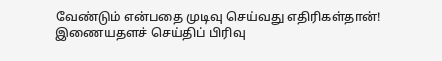வேண்டும் என்பதை முடிவு செய்வது எதிரிகள்தான்!
இணையதளச் செய்திப் பிரிவு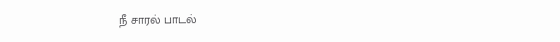நீ சாரல் பாடல்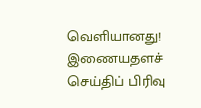வெளியானது!
இணையதளச் செய்திப் பிரிவு